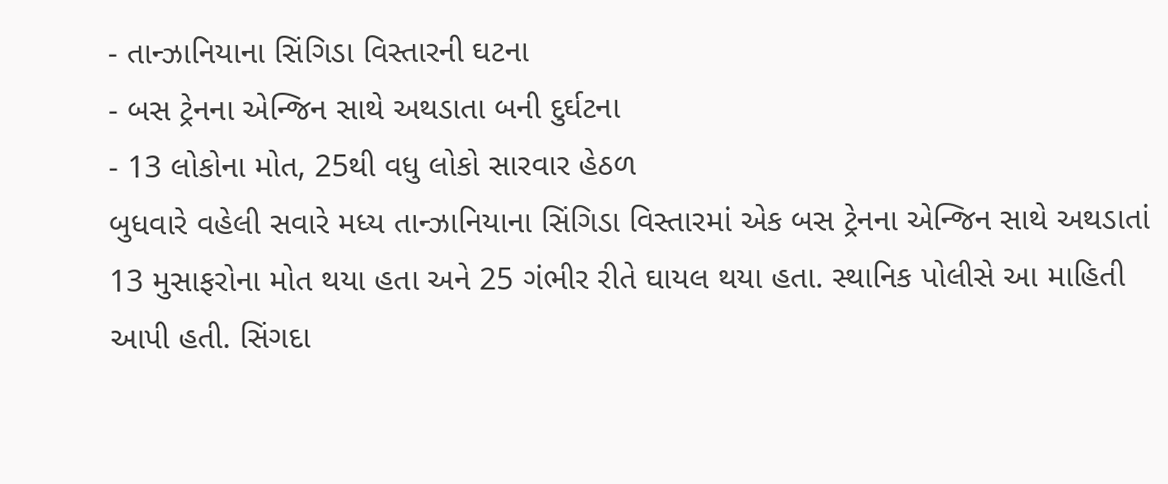- તાન્ઝાનિયાના સિંગિડા વિસ્તારની ઘટના
- બસ ટ્રેનના એન્જિન સાથે અથડાતા બની દુર્ઘટના
- 13 લોકોના મોત, 25થી વધુ લોકો સારવાર હેઠળ
બુધવારે વહેલી સવારે મધ્ય તાન્ઝાનિયાના સિંગિડા વિસ્તારમાં એક બસ ટ્રેનના એન્જિન સાથે અથડાતાં 13 મુસાફરોના મોત થયા હતા અને 25 ગંભીર રીતે ઘાયલ થયા હતા. સ્થાનિક પોલીસે આ માહિતી આપી હતી. સિંગદા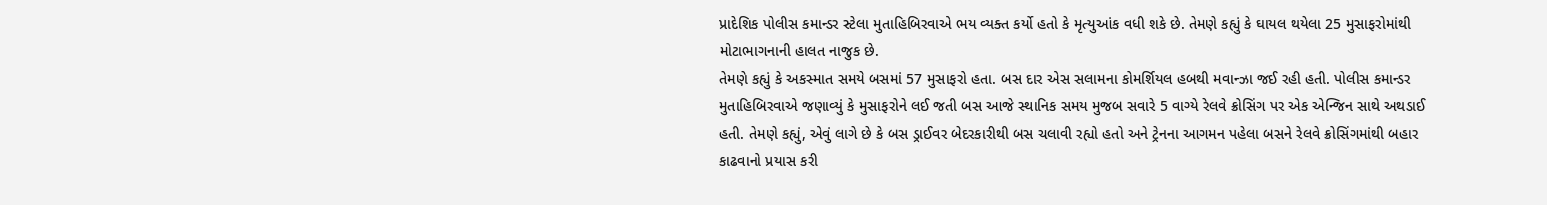પ્રાદેશિક પોલીસ કમાન્ડર સ્ટેલા મુતાહિબિરવાએ ભય વ્યક્ત કર્યો હતો કે મૃત્યુઆંક વધી શકે છે. તેમણે કહ્યું કે ઘાયલ થયેલા 25 મુસાફરોમાંથી મોટાભાગનાની હાલત નાજુક છે.
તેમણે કહ્યું કે અકસ્માત સમયે બસમાં 57 મુસાફરો હતા. બસ દાર એસ સલામના કોમર્શિયલ હબથી મવાન્ઝા જઈ રહી હતી. પોલીસ કમાન્ડર મુતાહિબિરવાએ જણાવ્યું કે મુસાફરોને લઈ જતી બસ આજે સ્થાનિક સમય મુજબ સવારે 5 વાગ્યે રેલવે ક્રોસિંગ પર એક એન્જિન સાથે અથડાઈ હતી. તેમણે કહ્યું, એવું લાગે છે કે બસ ડ્રાઈવર બેદરકારીથી બસ ચલાવી રહ્યો હતો અને ટ્રેનના આગમન પહેલા બસને રેલવે ક્રોસિંગમાંથી બહાર કાઢવાનો પ્રયાસ કરી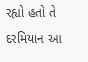રહ્યો હતો તે દરમિયાન આ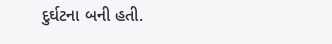દુર્ઘટના બની હતી.